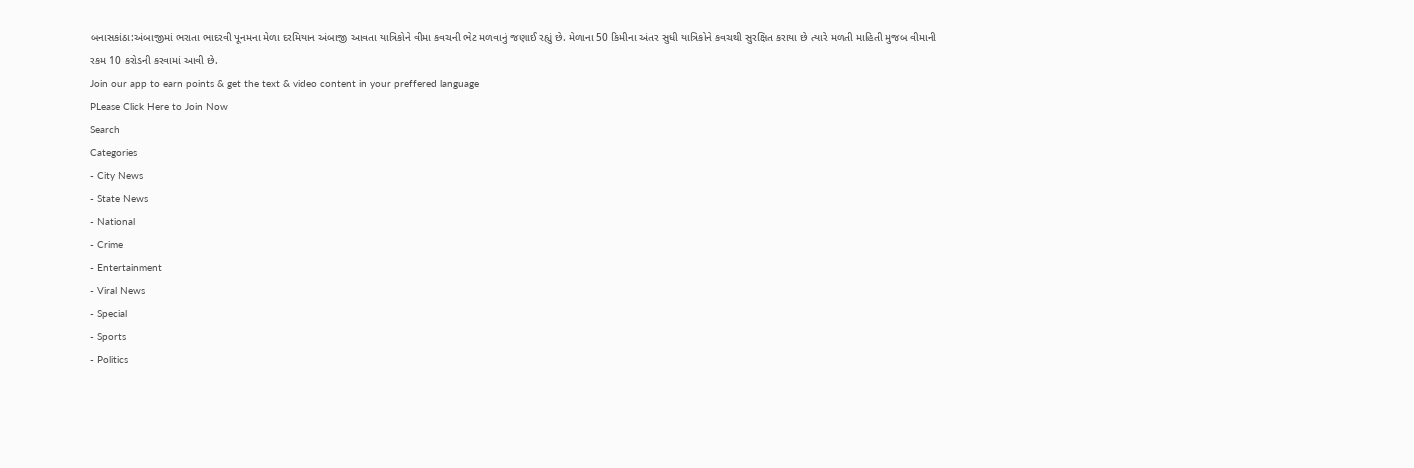બનાસકાંઠા:અંબાજીમાં ભરાતા ભાદરવી પૂનમના મેળા દરમિયાન અંબાજી આવતા યાત્રિકોને વીમા કવચની ભેટ મળવાનું જણાઈ રહ્યું છે. મેળાના 50 કિમીના અંતર સુધી યાત્રિકોને કવચથી સુરક્ષિત કરાયા છે ત્યારે મળતી માહિતી મુજબ વીમાની રકમ 10 કરોડની કરવામાં આવી છે.
Join our app to earn points & get the text & video content in your preffered language
PLease Click Here to Join Now
Search
Categories
- City News
- State News
- National
- Crime
- Entertainment
- Viral News
- Special
- Sports
- Politics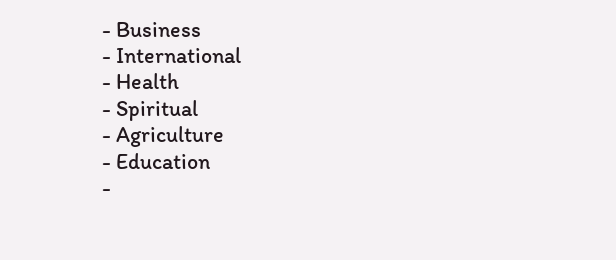- Business
- International
- Health
- Spiritual
- Agriculture
- Education
-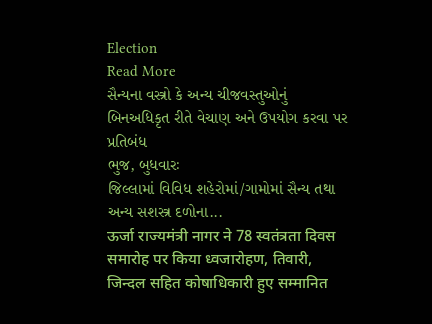Election
Read More
સૈન્યના વસ્ત્રો કે અન્ય ચીજવસ્તુઓનું બિનઅધિકૃત રીતે વેચાણ અને ઉપયોગ કરવા પર પ્રતિબંધ
ભુજ, બુધવારઃ
જિલ્લામાં વિવિધ શહેરોમાં/ગામોમાં સૈન્ય તથા અન્ય સશસ્ત્ર દળોના...
ऊर्जा राज्यमंत्री नागर ने 78 स्वतंत्रता दिवस समारोह पर किया ध्वजारोहण, तिवारी, जिन्दल सहित कोषाधिकारी हुए सम्मानित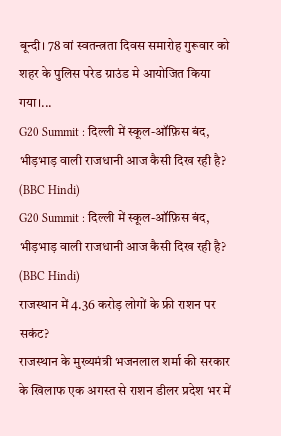बून्दी। 78 वां स्वतन्त्रता दिवस समारोह गुरूवार को शहर के पुलिस परेड ग्राउंड मे आयोजित किया गया।...
G20 Summit : दिल्ली में स्कूल-ऑफ़िस बंद, भीड़भाड़ वाली राजधानी आज कैसी दिख रही है? (BBC Hindi)
G20 Summit : दिल्ली में स्कूल-ऑफ़िस बंद, भीड़भाड़ वाली राजधानी आज कैसी दिख रही है? (BBC Hindi)
राजस्थान में 4.36 करोड़ लोगों के फ्री राशन पर सकंट?
राजस्थान के मुख्यमंत्री भजनलाल शर्मा की सरकार के खिलाफ एक अगस्त से राशन डीलर प्रदेश भर में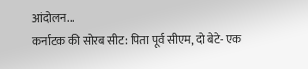आंदोलन...
कर्नाटक की सोरब सीट: पिता पूर्व सीएम, दो बेटे- एक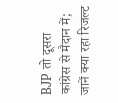BJP तो दूसरा कांग्रेस से मैदान में; जानें क्या रहा रिजल्ट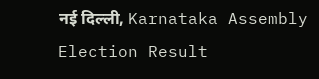नई दिल्ली, Karnataka Assembly Election Result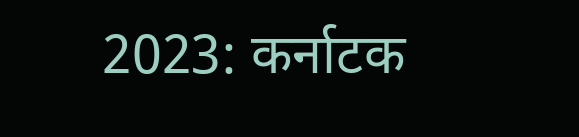2023: कर्नाटक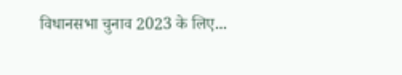विधानसभा चुनाव 2023 के लिए...